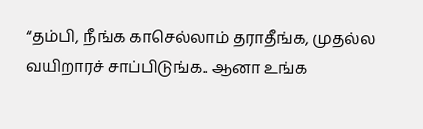“தம்பி, நீங்க காசெல்லாம் தராதீங்க, முதல்ல வயிறாரச் சாப்பிடுங்க.. ஆனா உங்க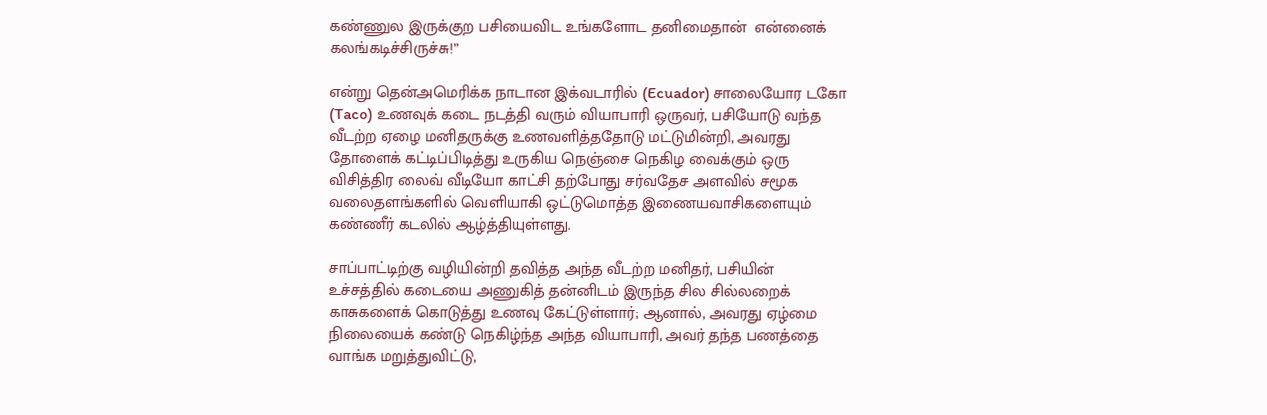கண்ணுல இருக்குற பசியைவிட உங்களோட தனிமைதான்  என்னைக் கலங்கடிச்சிருச்சு!”

என்று தென்அமெரிக்க நாடான இக்வடாரில் (Ecuador) சாலையோர டகோ (Taco) உணவுக் கடை நடத்தி வரும் வியாபாரி ஒருவர், பசியோடு வந்த வீடற்ற ஏழை மனிதருக்கு உணவளித்ததோடு மட்டுமின்றி, அவரது தோளைக் கட்டிப்பிடித்து உருகிய நெஞ்சை நெகிழ வைக்கும் ஒரு விசித்திர லைவ் வீடியோ காட்சி தற்போது சர்வதேச அளவில் சமூக வலைதளங்களில் வெளியாகி ஒட்டுமொத்த இணையவாசிகளையும் கண்ணீர் கடலில் ஆழ்த்தியுள்ளது.

சாப்பாட்டிற்கு வழியின்றி தவித்த அந்த வீடற்ற மனிதர், பசியின் உச்சத்தில் கடையை அணுகித் தன்னிடம் இருந்த சில சில்லறைக் காசுகளைக் கொடுத்து உணவு கேட்டுள்ளார்; ஆனால், அவரது ஏழ்மை நிலையைக் கண்டு நெகிழ்ந்த அந்த வியாபாரி, அவர் தந்த பணத்தை வாங்க மறுத்துவிட்டு,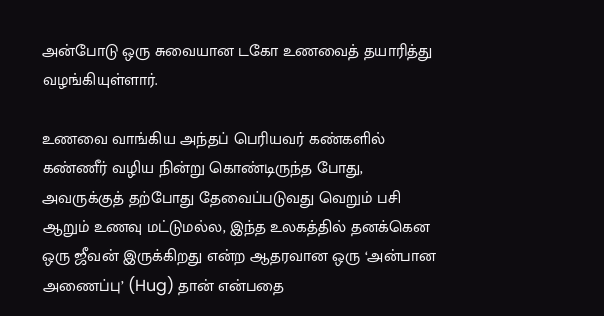அன்போடு ஒரு சுவையான டகோ உணவைத் தயாரித்து வழங்கியுள்ளார்.

உணவை வாங்கிய அந்தப் பெரியவர் கண்களில் கண்ணீர் வழிய நின்று கொண்டிருந்த போது, அவருக்குத் தற்போது தேவைப்படுவது வெறும் பசி ஆறும் உணவு மட்டுமல்ல, இந்த உலகத்தில் தனக்கென ஒரு ஜீவன் இருக்கிறது என்ற ஆதரவான ஒரு ‘அன்பான அணைப்பு’ (Hug) தான் என்பதை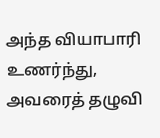அந்த வியாபாரி உணர்ந்து, அவரைத் தழுவி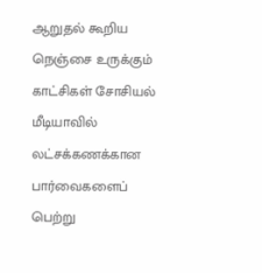ஆறுதல் கூறிய நெஞ்சை உருக்கும் காட்சிகள் சோசியல் மீடியாவில் லட்சக்கணக்கான பார்வைகளைப் பெற்று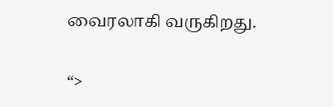வைரலாகி வருகிறது.

“>